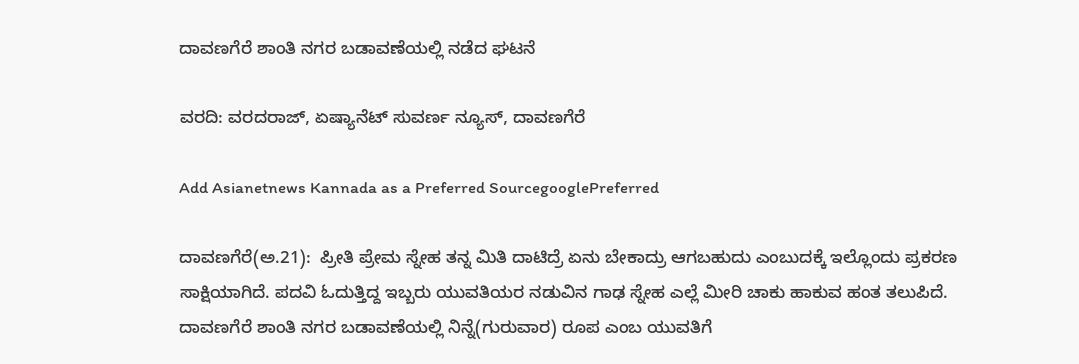ದಾವಣಗೆರೆ ಶಾಂತಿ‌ ನಗರ ಬಡಾವಣೆಯಲ್ಲಿ ನಡೆದ ಘಟನೆ

ವರದಿ: ವರದರಾಜ್, ಏಷ್ಯಾನೆಟ್ ಸುವರ್ಣ ನ್ಯೂಸ್, ದಾವಣಗೆರೆ

Add Asianetnews Kannada as a Preferred SourcegooglePreferred

ದಾವಣಗೆರೆ(ಅ.21):  ಪ್ರೀತಿ ಪ್ರೇಮ ಸ್ನೇಹ ತನ್ನ ಮಿತಿ ದಾಟಿದ್ರೆ ಏನು ಬೇಕಾದ್ರು ಆಗಬಹುದು ಎಂಬುದಕ್ಕೆ ಇಲ್ಲೊಂದು ಪ್ರಕರಣ ಸಾಕ್ಷಿಯಾಗಿದೆ. ಪದವಿ ಓದುತ್ತಿದ್ದ ಇಬ್ಬರು ಯುವತಿಯರ ನಡುವಿನ ಗಾಢ ಸ್ನೇಹ ಎಲ್ಲೆ ಮೀರಿ ಚಾಕು ಹಾಕುವ ಹಂತ ತಲುಪಿದೆ. ದಾವಣಗೆರೆ ಶಾಂತಿ‌ ನಗರ ಬಡಾವಣೆಯಲ್ಲಿ ನಿನ್ನೆ(ಗುರುವಾರ) ರೂಪ ಎಂಬ ಯುವತಿಗೆ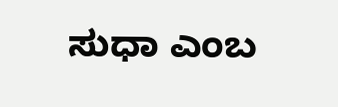ಸುಧಾ ಎಂಬ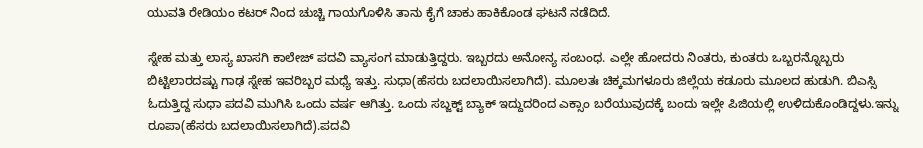ಯುವತಿ ರೇಡಿಯಂ ಕಟರ್ ನಿಂದ ಚುಚ್ಚಿ ಗಾಯಗೊಳಿಸಿ ತಾನು ಕೈಗೆ ಚಾಕು ಹಾಕಿಕೊಂಡ ಘಟನೆ ನಡೆದಿದೆ.

ಸ್ನೇಹ ಮತ್ತು ಲಾಸ್ಯ ಖಾಸಗಿ ಕಾಲೇಜ್ ಪದವಿ ವ್ಯಾಸಂಗ ಮಾಡುತ್ತಿದ್ದರು. ಇಬ್ಬರದು ಅನೋನ್ಯ ಸಂಬಂಧ. ಎಲ್ಲೇ ಹೋದರು ನಿಂತರು, ಕುಂತರು ಒಬ್ಬರನ್ನೊಬ್ಬರು‌ ಬಿಟ್ಟಿಲಾರದಷ್ಟು ಗಾಢ ಸ್ನೇಹ ಇವರಿಬ್ಬರ ಮಧ್ಯೆ ಇತ್ತು. ಸುಧಾ(ಹೆಸರು ಬದಲಾಯಿಸಲಾಗಿದೆ). ಮೂಲತಃ ಚಿಕ್ಕಮಗಳೂರು ಜಿಲ್ಲೆಯ ಕಡೂರು ಮೂಲದ ಹುಡುಗಿ. ಬಿಎಸ್ಸಿ ಓದುತ್ತಿದ್ದ ಸುಧಾ ಪದವಿ ಮುಗಿಸಿ ಒಂದು ವರ್ಷ ಆಗಿತ್ತು. ಒಂದು ಸಬ್ಜಕ್ಟ್ ಬ್ಯಾಕ್ ಇದ್ದುದರಿಂದ ಎಕ್ಸಾಂ ಬರೆಯುವುದಕ್ಕೆ ಬಂದು ಇಲ್ಲೇ ಪಿಜಿಯಲ್ಲಿ ಉಳಿದುಕೊಂಡಿದ್ದಳು.ಇನ್ನು ರೂಪಾ(ಹೆಸರು ಬದಲಾಯಿಸಲಾಗಿದೆ).ಪದವಿ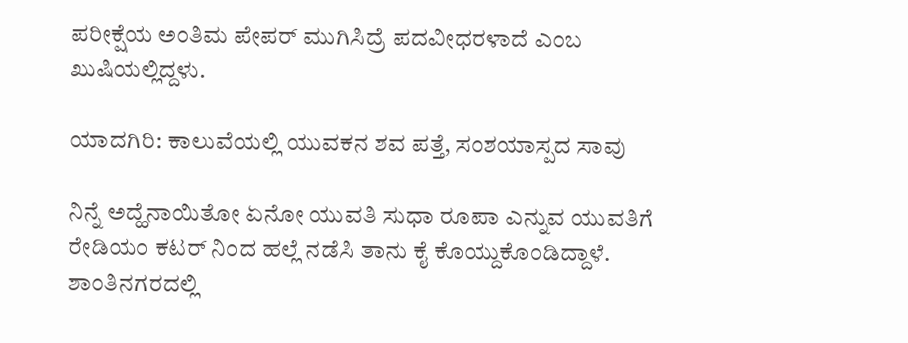ಪರೀಕ್ಷೆಯ ಅಂತಿಮ ಪೇಪರ್ ಮುಗಿಸಿದ್ರೆ ಪದವೀಧರಳಾದೆ ಎಂಬ ಖುಷಿಯಲ್ಲಿದ್ದಳು.

ಯಾದಗಿರಿ: ಕಾಲುವೆಯಲ್ಲಿ ಯುವಕನ ಶವ ಪತ್ತೆ, ಸಂಶಯಾಸ್ಪದ ಸಾವು

ನಿನ್ನೆ ಅದ್ಹೆನಾಯಿತೋ ಏನೋ ಯುವತಿ ಸುಧಾ ರೂಪಾ ಎನ್ನುವ ಯುವತಿಗೆ ರೇಡಿಯಂ ಕಟರ್ ನಿಂದ ಹಲ್ಲೆ ನಡೆಸಿ ತಾನು ಕೈ ಕೊಯ್ದುಕೊಂಡಿದ್ದಾಳೆ. ಶಾಂತಿನಗರದಲ್ಲಿ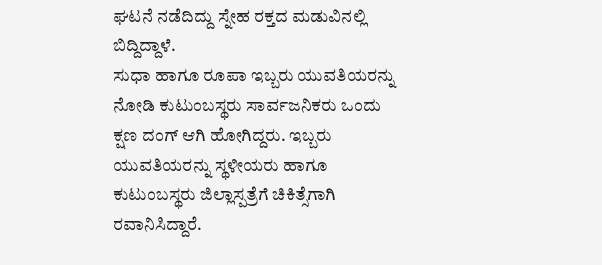ಘಟನೆ ನಡೆದಿದ್ದು ಸ್ನೇಹ ರಕ್ತದ ಮಡುವಿನಲ್ಲಿ ಬಿದ್ದಿದ್ದಾಳೆ.
ಸುಧಾ ಹಾಗೂ ರೂಪಾ ಇಬ್ಬರು ಯುವತಿಯರನ್ನು ನೋಡಿ ಕುಟುಂಬಸ್ಥರು ಸಾರ್ವಜನಿಕರು ಒಂದು ಕ್ಷಣ ದಂಗ್ ಆಗಿ ಹೋಗಿದ್ದರು. ಇಬ್ಬರು ಯುವತಿಯರನ್ನು ಸ್ಥಳೀಯರು ಹಾಗೂ ಕುಟುಂಬಸ್ಥರು ಜಿಲ್ಲಾಸ್ಪತ್ರೆಗೆ ಚಿಕಿತ್ಸೆಗಾಗಿ ರವಾನಿಸಿದ್ದಾರೆ.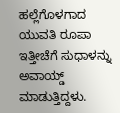ಹಲ್ಲೆಗೊಳಗಾದ ಯುವತಿ ರೂಪಾ ಇತ್ತೀಚೆಗೆ ಸುಧಾಳನ್ನು ಅವಾಯ್ಡ್ ಮಾಡುತ್ತಿದ್ದಳು.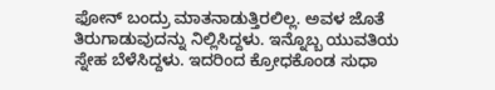ಫೋನ್ ಬಂದ್ರು ಮಾತನಾಡುತ್ತಿರಲಿಲ್ಲ. ಅವಳ ಜೊತೆ ತಿರುಗಾಡುವುದನ್ನು ನಿಲ್ಲಿಸಿದ್ದಳು. ಇನ್ನೊಬ್ಬ ಯುವತಿಯ ಸ್ನೇಹ ಬೆಳೆಸಿದ್ದಳು. ಇದರಿಂದ ಕ್ರೋಧಕೊಂಡ ಸುಧಾ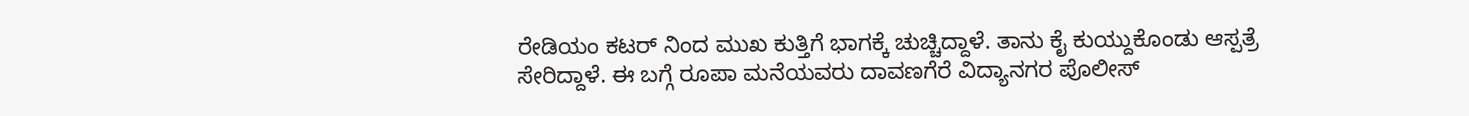ರೇಡಿಯಂ ಕಟರ್ ನಿಂದ ಮುಖ ಕುತ್ತಿಗೆ ಭಾಗಕ್ಕೆ ಚುಚ್ಚಿದ್ದಾಳೆ. ತಾನು ಕೈ ಕುಯ್ದುಕೊಂಡು ಆಸ್ಪತ್ರೆ ಸೇರಿದ್ದಾಳೆ. ಈ ಬಗ್ಗೆ ರೂಪಾ ಮನೆಯವರು ದಾವಣಗೆರೆ ವಿದ್ಯಾನಗರ ಪೊಲೀಸ್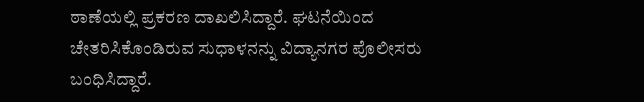ಠಾಣೆಯಲ್ಲಿ ಪ್ರಕರಣ ದಾಖಲಿಸಿದ್ದಾರೆ. ಘಟನೆಯಿಂದ ಚೇತರಿಸಿಕೊಂಡಿರುವ ಸುಧಾಳನನ್ನು ವಿದ್ಯಾನಗರ ಪೊಲೀಸರು ಬಂಧಿಸಿದ್ದಾರೆ.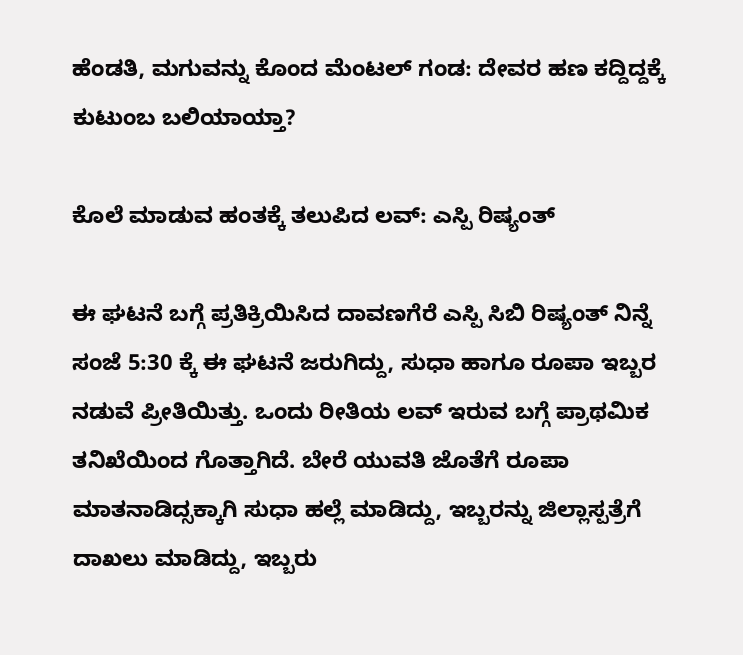ಹೆಂಡತಿ, ಮಗುವನ್ನು ಕೊಂದ ಮೆಂಟಲ್ ಗಂಡ: ದೇವರ ಹಣ ಕದ್ದಿದ್ದಕ್ಕೆ ಕುಟುಂಬ ಬಲಿಯಾಯ್ತಾ?

ಕೊಲೆ ಮಾಡುವ ಹಂತಕ್ಕೆ ತಲುಪಿದ ಲವ್‌: ಎಸ್ಪಿ ರಿಷ್ಯಂತ್

ಈ ಘಟನೆ ಬಗ್ಗೆ ಪ್ರತಿಕ್ರಿಯಿಸಿದ ದಾವಣಗೆರೆ ಎಸ್ಪಿ ಸಿಬಿ ರಿಷ್ಯಂತ್ ನಿನ್ನೆ ಸಂಜೆ 5:30 ಕ್ಕೆ ಈ ಘಟನೆ ಜರುಗಿದ್ದು, ಸುಧಾ ಹಾಗೂ ರೂಪಾ ಇಬ್ಬರ ನಡುವೆ ಪ್ರೀತಿಯಿತ್ತು. ಒಂದು ರೀತಿಯ ಲವ್ ಇರುವ ಬಗ್ಗೆ ಪ್ರಾಥಮಿಕ ತನಿಖೆಯಿಂದ ಗೊತ್ತಾಗಿದೆ. ಬೇರೆ ಯುವತಿ ಜೊತೆಗೆ ರೂಪಾ ಮಾತನಾಡಿದ್ಸಕ್ಕಾಗಿ ಸುಧಾ ಹಲ್ಲೆ‌ ಮಾಡಿದ್ದು, ಇಬ್ಬರನ್ನು ಜಿಲ್ಲಾಸ್ಪತ್ರೆಗೆ ದಾಖಲು ಮಾಡಿದ್ದು, ಇಬ್ಬರು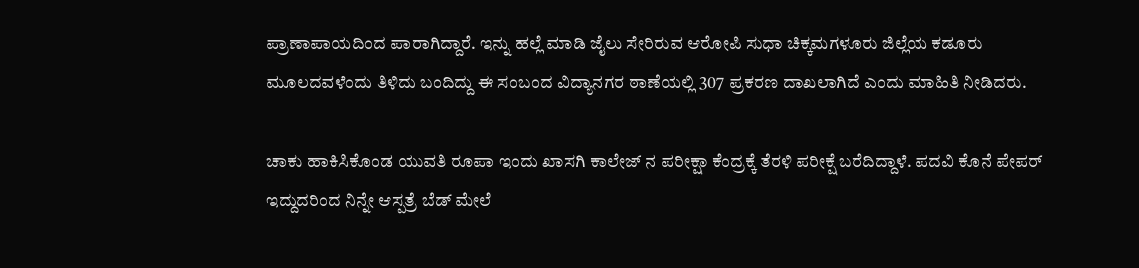ಪ್ರಾಣಾಪಾಯದಿಂದ ಪಾರಾಗಿದ್ದಾರೆ‌. ಇನ್ನು ಹಲ್ಲೆ ಮಾಡಿ ಜೈಲು ಸೇರಿರುವ ಆರೋಪಿ ಸುಧಾ ಚಿಕ್ಕಮಗಳೂರು ಜಿಲ್ಲೆಯ ಕಡೂರು ಮೂಲದವಳೆಂದು ತಿಳಿದು ಬಂದಿದ್ದು ಈ ಸಂಬಂದ ವಿದ್ಯಾನಗರ ಠಾಣೆಯಲ್ಲಿ 307 ಪ್ರಕರಣ ದಾಖಲಾಗಿದೆ ಎಂದು ಮಾಹಿತಿ ನೀಡಿದರು.

ಚಾಕು ಹಾಕಿಸಿಕೊಂಡ ಯುವತಿ ರೂಪಾ ಇಂದು ಖಾಸಗಿ‌ ಕಾಲೇಜ್ ನ ಪರೀಕ್ಷಾ ಕೆಂದ್ರಕ್ಕೆ ತೆರಳಿ ಪರೀಕ್ಷೆ ಬರೆದಿದ್ದಾಳೆ. ಪದವಿ ಕೊನೆ‌ ಪೇಪರ್ ಇದ್ದುದರಿಂದ ನಿನ್ನೇ ಆಸ್ಪತ್ರೆ ಬೆಡ್ ಮೇಲೆ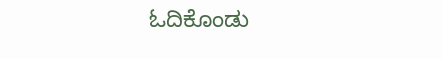ಓದಿಕೊಂಡು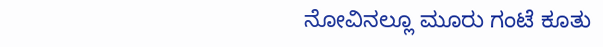ನೋವಿನಲ್ಲೂ ಮೂರು‌ ಗಂಟೆ ಕೂತು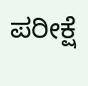ಪರೀಕ್ಷೆ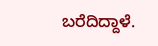ಬರೆದಿದ್ದಾಳೆ.